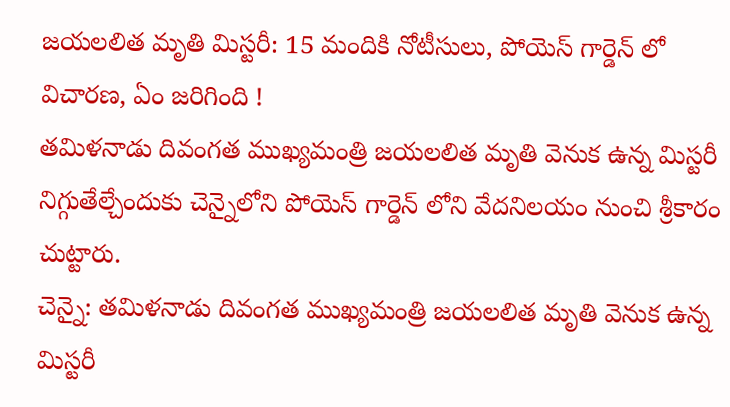జయలలిత మృతి మిస్టరీ: 15 మందికి నోటీసులు, పోయెస్ గార్డెన్ లో విచారణ, ఏం జరిగింది !
తమిళనాడు దివంగత ముఖ్యమంత్రి జయలలిత మృతి వెనుక ఉన్న మిస్టరీ నిగ్గుతేల్చేందుకు చెన్నైలోని పోయెస్ గార్డెన్ లోని వేదనిలయం నుంచి శ్రీకారం చుట్టారు.
చెన్నై: తమిళనాడు దివంగత ముఖ్యమంత్రి జయలలిత మృతి వెనుక ఉన్న మిస్టరీ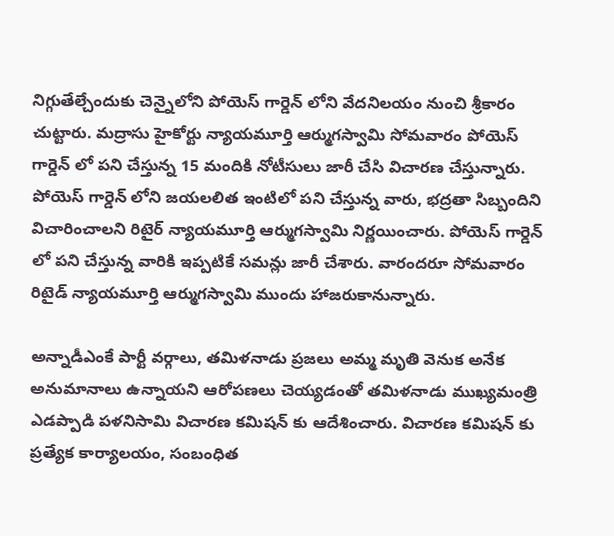నిగ్గుతేల్చేందుకు చెన్నైలోని పోయెస్ గార్డెన్ లోని వేదనిలయం నుంచి శ్రీకారం చుట్టారు. మద్రాసు హైకోర్టు న్యాయమూర్తి ఆర్ముగస్వామి సోమవారం పోయెస్ గార్డెన్ లో పని చేస్తున్న 15 మందికి నోటీసులు జారీ చేసి విచారణ చేస్తున్నారు.
పోయెస్ గార్డెన్ లోని జయలలిత ఇంటిలో పని చేస్తున్న వారు, భద్రతా సిబ్బందిని విచారించాలని రిటైర్ న్యాయమూర్తి ఆర్ముగస్వామి నిర్ణయించారు. పోయెస్ గార్డెన్ లో పని చేస్తున్న వారికి ఇప్పటికే సమన్లు జారీ చేశారు. వారందరూ సోమవారం రిటైడ్ న్యాయమూర్తి ఆర్ముగస్వామి ముందు హాజరుకానున్నారు.

అన్నాడీఎంకే పార్టీ వర్గాలు, తమిళనాడు ప్రజలు అమ్మ మృతి వెనుక అనేక అనుమానాలు ఉన్నాయని ఆరోపణలు చెయ్యడంతో తమిళనాడు ముఖ్యమంత్రి ఎడప్పాడి పళనిసామి విచారణ కమిషన్ కు ఆదేశించారు. విచారణ కమిషన్ కు ప్రత్యేక కార్యాలయం, సంబంధిత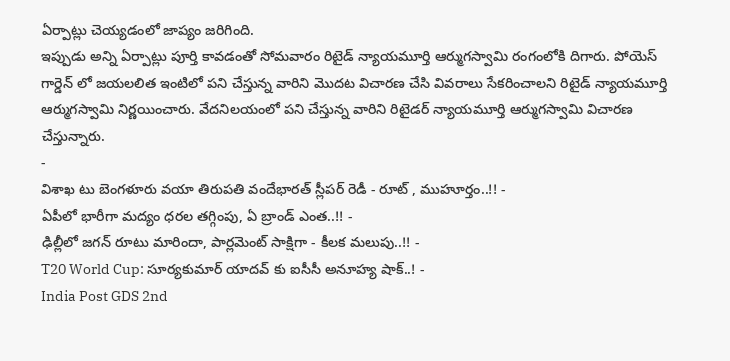ఏర్పాట్లు చెయ్యడంలో జాప్యం జరిగింది.
ఇప్పుడు అన్ని ఏర్పాట్లు పూర్తి కావడంతో సోమవారం రిటైడ్ న్యాయమూర్తి ఆర్ముగస్వామి రంగంలోకి దిగారు. పోయెస్ గార్డెన్ లో జయలలిత ఇంటిలో పని చేస్తున్న వారిని మొదట విచారణ చేసి వివరాలు సేకరించాలని రిటైడ్ న్యాయమూర్తి ఆర్ముగస్వామి నిర్ణయించారు. వేదనిలయంలో పని చేస్తున్న వారిని రిటైడర్ న్యాయమూర్తి ఆర్ముగస్వామి విచారణ చేస్తున్నారు.
-
విశాఖ టు బెంగళూరు వయా తిరుపతి వందేభారత్ స్లీపర్ రెడీ - రూట్ , ముహూర్తం..!! -
ఏపీలో భారీగా మద్యం ధరల తగ్గింపు, ఏ బ్రాండ్ ఎంత..!! -
ఢిల్లీలో జగన్ రూటు మారిందా, పార్లమెంట్ సాక్షిగా - కీలక మలుపు..!! -
T20 World Cup: సూర్యకుమార్ యాదవ్ కు ఐసీసీ అనూహ్య షాక్..! -
India Post GDS 2nd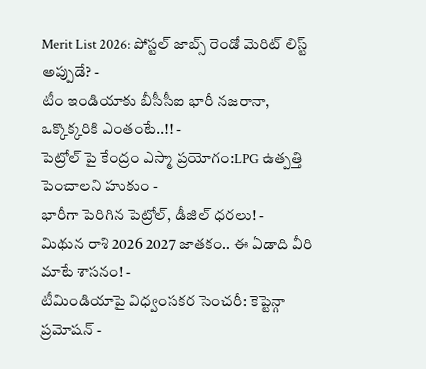Merit List 2026: పోస్టల్ జాబ్స్ రెండో మెరిట్ లిస్ట్ అప్పుడే? -
టీం ఇండియాకు బీసీసీఐ భారీ నజరానా, ఒక్కొక్కరికి ఎంతంటే..!! -
పెట్రోల్ పై కేంద్రం ఎస్మా ప్రయోగం:LPG ఉత్పత్తి పెంచాలని హుకుం -
భారీగా పెరిగిన పెట్రోల్, డీజిల్ ధరలు! -
మిథున రాశి 2026 2027 జాతకం.. ఈ ఏడాది వీరి మాటే శాసనం! -
టీమిండియాపై విధ్వంసకర సెంచరీ: కెప్టెన్గా ప్రమోషన్ -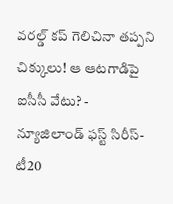వరల్డ్ కప్ గెలిచినా తప్పని చిక్కులు! ఆ ఆటగాడిపై ఐసీసీ వేటు? -
న్యూజిలాండ్ ఫస్ట్ సిరీస్- టీ20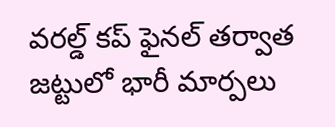వరల్డ్ కప్ ఫైనల్ తర్వాత జట్టులో భారీ మార్పలు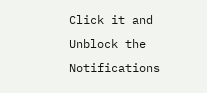Click it and Unblock the Notifications